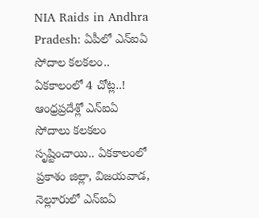NIA Raids in Andhra Pradesh: ఏపీలో ఎన్ఐఏ సోదాల కలకలం.. ఏకకాలంలో 4 చోట్ల..!
ఆంధ్రప్రదేశ్లో ఎన్ఐఏ సోదాలు కలకలం సృష్టించాయి.. ఏకకాలంలో ప్రకాశం జిల్లా, విజయవాడ, నెల్లూరులో ఎన్ఐఏ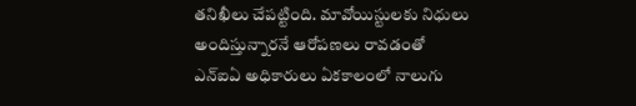తనిఖీలు చేపట్టింది. మావోయిస్టులకు నిధులు అందిస్తున్నారనే ఆరోపణలు రావడంతో ఎన్ఐఏ అధికారులు ఏకకాలంలో నాలుగు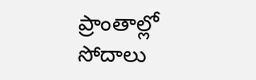ప్రాంతాల్లో సోదాలు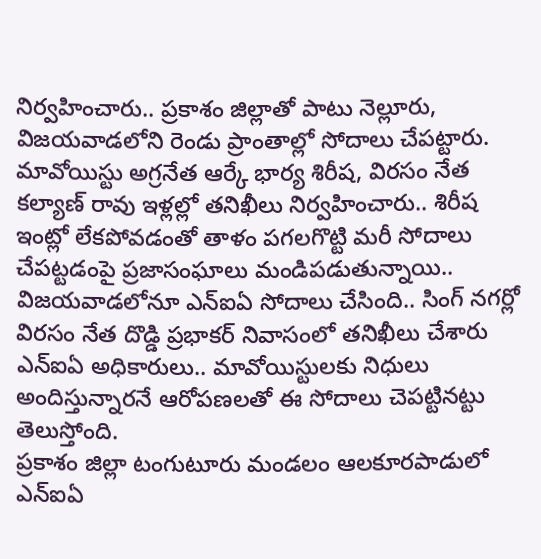నిర్వహించారు.. ప్రకాశం జిల్లాతో పాటు నెల్లూరు, విజయవాడలోని రెండు ప్రాంతాల్లో సోదాలు చేపట్టారు. మావోయిస్టు అగ్రనేత ఆర్కే భార్య శిరీష, విరసం నేత కల్యాణ్ రావు ఇళ్లల్లో తనిఖీలు నిర్వహించారు.. శిరీష ఇంట్లో లేకపోవడంతో తాళం పగలగొట్టి మరీ సోదాలు చేపట్టడంపై ప్రజాసంఘాలు మండిపడుతున్నాయి.. విజయవాడలోనూ ఎన్ఐఏ సోదాలు చేసింది.. సింగ్ నగర్లో విరసం నేత దొడ్డి ప్రభాకర్ నివాసంలో తనిఖీలు చేశారు ఎన్ఐఏ అధికారులు.. మావోయిస్టులకు నిధులు అందిస్తున్నారనే ఆరోపణలతో ఈ సోదాలు చెపట్టినట్టు తెలుస్తోంది.
ప్రకాశం జిల్లా టంగుటూరు మండలం ఆలకూరపాడులో ఎన్ఐఏ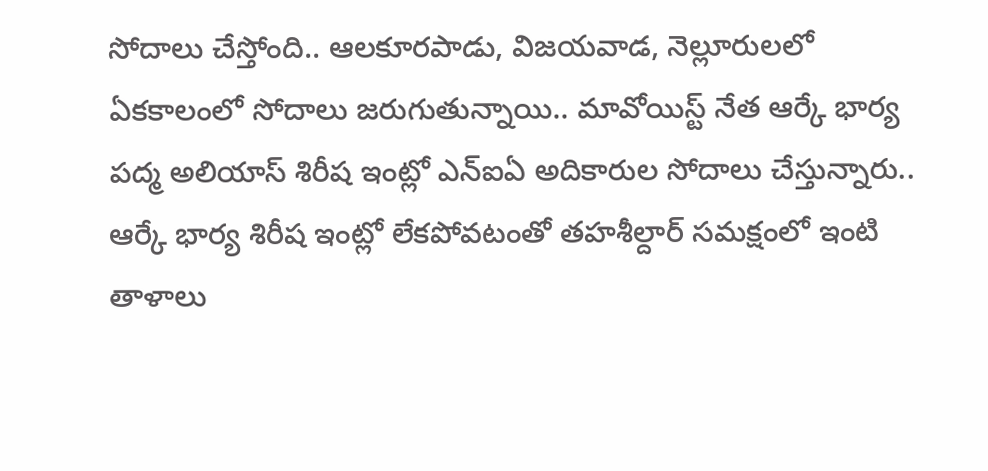సోదాలు చేస్తోంది.. ఆలకూరపాడు, విజయవాడ, నెల్లూరులలో ఏకకాలంలో సోదాలు జరుగుతున్నాయి.. మావోయిస్ట్ నేత ఆర్కే భార్య పద్మ అలియాస్ శిరీష ఇంట్లో ఎన్ఐఏ అదికారుల సోదాలు చేస్తున్నారు.. ఆర్కే భార్య శిరీష ఇంట్లో లేకపోవటంతో తహశీల్దార్ సమక్షంలో ఇంటి తాళాలు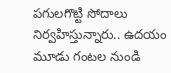పగులగొట్టి సోదాలు నిర్వహిస్తున్నారు.. ఉదయం మూడు గంటల నుండి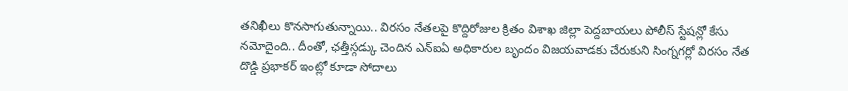తనిఖీలు కొనసాగుతున్నాయి.. విరసం నేతలపై కొద్దిరోజుల క్రితం విశాఖ జిల్లా పెద్దబాయలు పోలీస్ స్టేషన్లో కేసు నమోదైంది.. దీంతో, ఛత్తీస్గడ్కు చెందిన ఎన్ఐఏ అధికారుల బృందం విజయవాడకు చేరుకుని సింగ్నగర్లో విరసం నేత దొడ్డి ప్రభాకర్ ఇంట్లో కూడా సోదాలు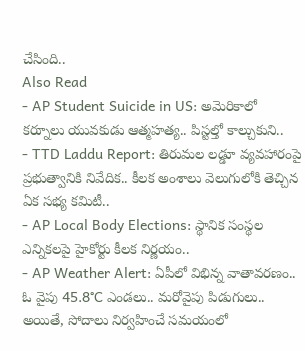చేసింది..
Also Read
- AP Student Suicide in US: అమెరికాలో కర్నూలు యువకుడు ఆత్మహత్య.. పిస్టల్తో కాల్చుకుని..
- TTD Laddu Report: తిరుమల లడ్డూ వ్యవహారంపై ప్రభుత్వానికి నివేదిక.. కీలక అంశాలు వెలుగులోకి తెచ్చిన ఏక సభ్య కమిటీ..
- AP Local Body Elections: స్థానిక సంస్థల ఎన్నికలపై హైకోర్టు కీలక నిర్ణయం..
- AP Weather Alert: ఏపీలో విభిన్న వాతావరణం.. ఓ వైపు 45.8°C ఎండలు.. మరోవైపు పిడుగులు..
అయితే, సోదాలు నిర్వహించే సమయంలో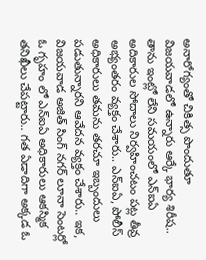అనారోగ్యంతో చికిత్స పొందుతూ విజయవాడలో ఉన్నారు ఆర్కే భార్య శిరీష.. తాను ఇంట్లో లేని సమయంలో ఎన్ఐఏ అదికారుల సోదాలు నిర్వహించటం పట్ల తీవ్ర అభ్యంతరం వ్యక్తం చేశారు.. ఎన్ఐఏ, పోలీస్ అధికారులు తమను తరచూ ఇబ్బందులు పడుతున్నారని ఆవేదన వ్యక్తం చేశారు.. ఇక, విజయవాడ అజిత్ సింగ్ నగర్ లూనా సెంటర్లో ఓ గృహం లో ఎన్ఐఏ అధికారులు ఆకస్మిక తనిఖీలు చేపట్టారు.. గత ఏడాదిగా అక్కడ ఓ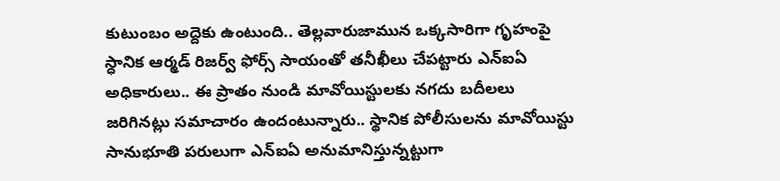కుటుంబం అద్దెకు ఉంటుంది.. తెల్లవారుజామున ఒక్కసారిగా గృహంపై స్ధానిక ఆర్మడ్ రిజర్వ్ ఫోర్స్ సాయంతో తనీఖీలు చేపట్టారు ఎన్ఐఏ అధికారులు.. ఈ ప్రాతం నుండి మావోయిస్టులకు నగదు బదీలలు జరిగినట్లు సమాచారం ఉందంటున్నారు.. స్థానిక పోలీసులను మావోయిస్టు సానుభూతి పరులుగా ఎన్ఐఏ అనుమానిస్తున్నట్టుగా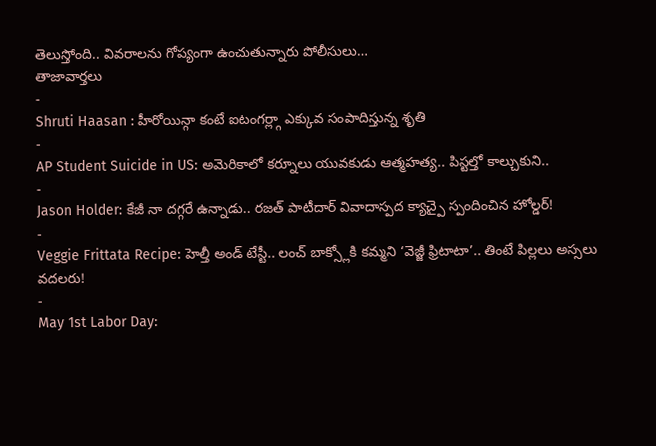తెలుస్తోంది.. వివరాలను గోప్యంగా ఉంచుతున్నారు పోలీసులు…
తాజావార్తలు
-
Shruti Haasan : హీరోయిన్గా కంటే ఐటంగర్ల్గా ఎక్కువ సంపాదిస్తున్న శృతి
-
AP Student Suicide in US: అమెరికాలో కర్నూలు యువకుడు ఆత్మహత్య.. పిస్టల్తో కాల్చుకుని..
-
Jason Holder: కేజీ నా దగ్గరే ఉన్నాడు.. రజత్ పాటీదార్ వివాదాస్పద క్యాచ్పై స్పందించిన హోల్డర్!
-
Veggie Frittata Recipe: హెల్తీ అండ్ టేస్టీ.. లంచ్ బాక్స్లోకి కమ్మని ‘వెజ్జీ ఫ్రిటాటా’.. తింటే పిల్లలు అస్సలు వదలరు!
-
May 1st Labor Day: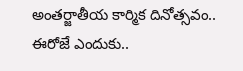అంతర్జాతీయ కార్మిక దినోత్సవం.. ఈరోజే ఎందుకు..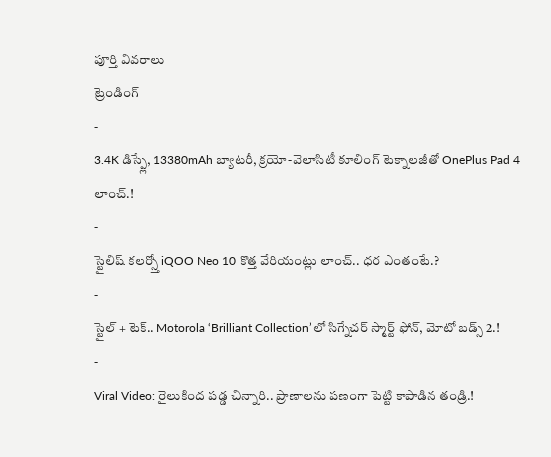పూర్తి వివరాలు
ట్రెండింగ్
-
3.4K డిస్ప్లే, 13380mAh బ్యాటరీ, క్రయో-వెలాసిటీ కూలింగ్ టెక్నాలజీతో OnePlus Pad 4 లాంచ్.!
-
స్టైలిష్ కలర్స్తో iQOO Neo 10 కొత్త వేరియంట్లు లాంచ్.. ధర ఎంతంటే.?
-
స్టైల్ + టెక్.. Motorola ‘Brilliant Collection’లో సిగ్నేచర్ స్మార్ట్ ఫోన్, మోటో బడ్స్ 2.!
-
Viral Video: రైలుకింద పడ్డ చిన్నారి.. ప్రాణాలను పణంగా పెట్టి కాపాడిన తండ్రి.!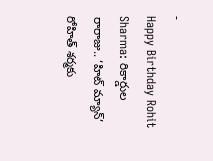-
Happy Birthday Rohit Sharma: రికార్డుల రారాజు.. ‘హిట్ మ్యాన్’ రోహిత్ శర్మకు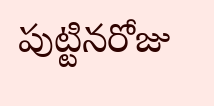పుట్టినరోజు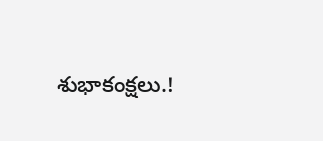శుభాకంక్షలు.!